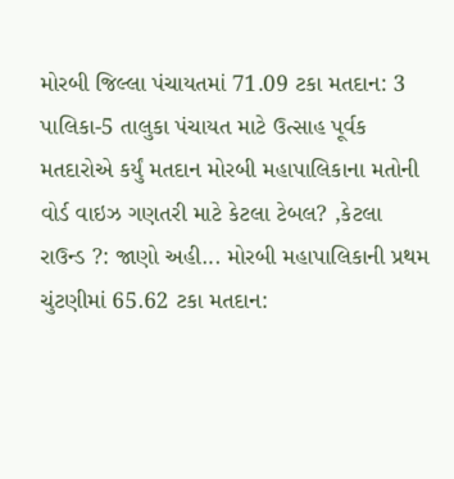મોરબી જિલ્લા પંચાયતમાં 71.09 ટકા મતદાન: 3 પાલિકા-5 તાલુકા પંચાયત માટે ઉત્સાહ પૂર્વક મતદારોએ કર્યું મતદાન મોરબી મહાપાલિકાના મતોની વોર્ડ વાઇઝ ગણતરી માટે કેટલા ટેબલ? ,કેટલા રાઉન્ડ ?: જાણો અહી... મોરબી મહાપાલિકાની પ્રથમ ચુંટણીમાં 65.62 ટકા મતદાન: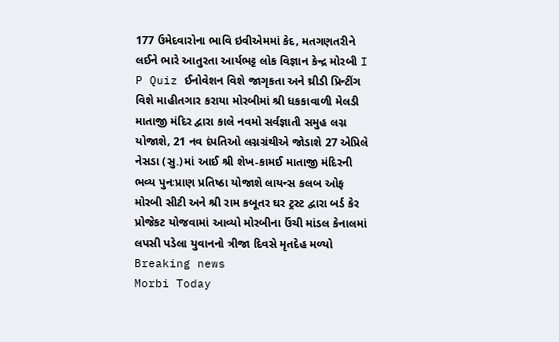177 ઉમેદવારોના ભાવિ ઇવીએમમાં કેદ, મતગણતરીને લઈને ભારે આતુરતા આર્યભટ્ટ લોક વિજ્ઞાન કેન્દ્ર મોરબી I P Quiz ઈનોવેશન વિશે જાગૃકતા અને થ્રીડી પ્રિન્ટીંગ વિશે માહીતગાર કરાયા મોરબીમાં શ્રી ધકકાવાળી મેલડી માતાજી મંદિર દ્વારા કાલે નવમો સર્વજ્ઞાતી સમુહ લગ્ન યોજાશે, 21 નવ દંપતિઓ લગ્નગ્રંથીએ જોડાશે 27 એપ્રિલે નેસડા (સુ.)માં આઈ શ્રી શેખ-કામઈ માતાજી મંદિરની ભવ્ય પુનઃપ્રાણ પ્રતિષ્ઠા યોજાશે લાયન્સ કલબ ઓફ મોરબી સીટી અને શ્રી રામ કબૂતર ઘર ટ્રસ્ટ દ્વારા બર્ડ કેર પ્રોજેકટ યોજવામાં આવ્યો મોરબીના ઉંચી માંડલ કેનાલમાં લપસી પડેલા યુવાનનો ત્રીજા દિવસે મૃતદેહ મળ્યો
Breaking news
Morbi Today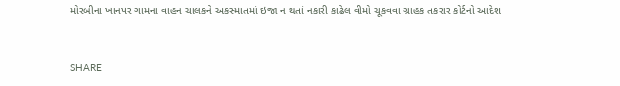મોરબીના ખાનપર ગામના વાહન ચાલકને અકસ્માતમાં ઇજા ન થતાં નકારી કાઢેલ વીમો ચૂકવવા ગ્રાહક તકરાર કોર્ટનો આદેશ


SHARE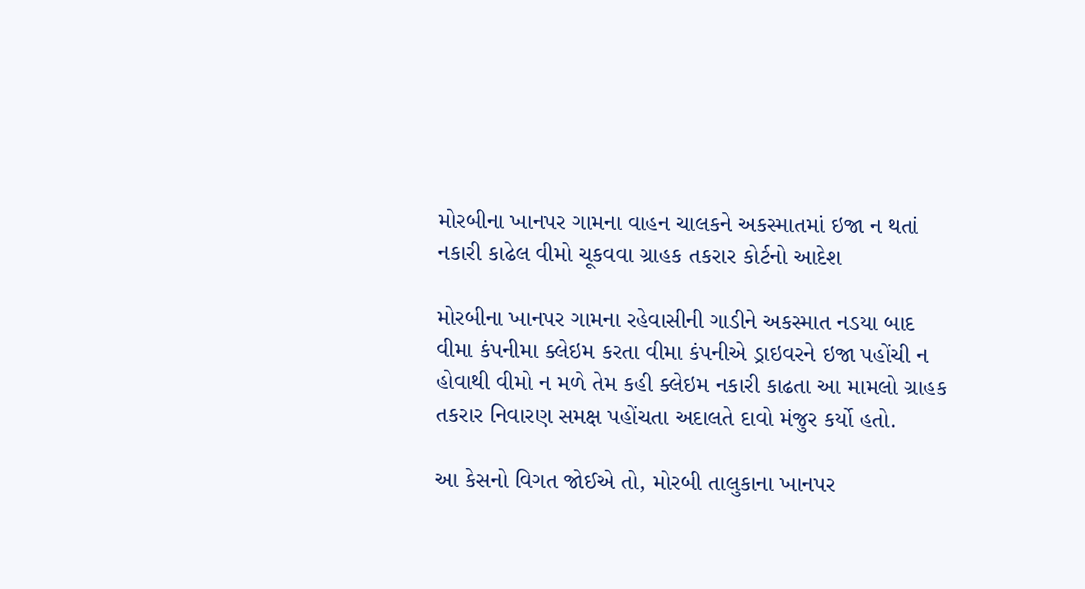મોરબીના ખાનપર ગામના વાહન ચાલકને અકસ્માતમાં ઇજા ન થતાં નકારી કાઢેલ વીમો ચૂકવવા ગ્રાહક તકરાર કોર્ટનો આદેશ

મોરબીના ખાનપર ગામના રહેવાસીની ગાડીને અકસ્માત નડયા બાદ વીમા કંપનીમા ક્લેઇમ કરતા વીમા કંપનીએ ડ્રાઇવરને ઇજા પહોંચી ન હોવાથી વીમો ન મળે તેમ કહી ક્લેઇમ નકારી કાઢતા આ મામલો ગ્રાહક તકરાર નિવારણ સમક્ષ પહોંચતા અદાલતે દાવો મંજુર કર્યો હતો.

આ કેસનો વિગત જોઈએ તો, મોરબી તાલુકાના ખાનપર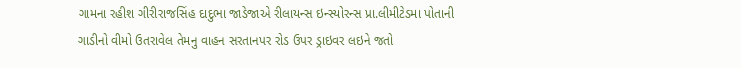ગામના રહીશ ગીરીરાજસિંહ દાદુભા જાડેજાએ રીલાયન્સ ઇન્સ્યોરન્સ પ્રા.લીમીટેડમા પોતાની ગાડીનો વીમો ઉતરાવેલ તેમનુ વાહન સરતાનપર રોડ ઉપર ડ્રાઇવર લઇને જતો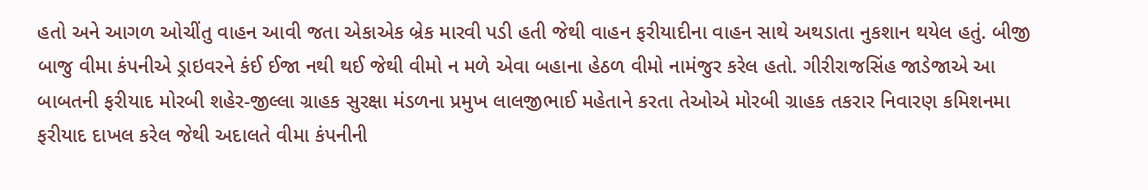હતો અને આગળ ઓચીંતુ વાહન આવી જતા એકાએક બ્રેક મારવી પડી હતી જેથી વાહન ફરીયાદીના વાહન સાથે અથડાતા નુકશાન થયેલ હતું. બીજી બાજુ વીમા કંપનીએ ડ્રાઇવરને કંઈ ઈજા નથી થઈ જેથી વીમો ન મળે એવા બહાના હેઠળ વીમો નામંજુર કરેલ હતો. ગીરીરાજસિંહ જાડેજાએ આ બાબતની ફરીયાદ મોરબી શહેર-જીલ્લા ગ્રાહક સુરક્ષા મંડળના પ્રમુખ લાલજીભાઈ મહેતાને કરતા તેઓએ મોરબી ગ્રાહક તકરાર નિવારણ કમિશનમા ફરીયાદ દાખલ કરેલ જેથી અદાલતે વીમા કંપનીની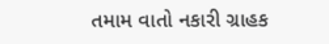તમામ વાતો નકારી ગ્રાહક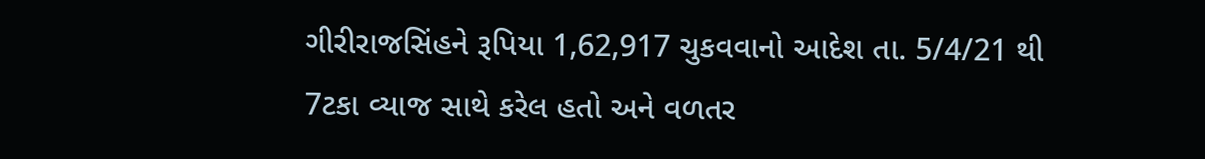ગીરીરાજસિંહને રૂપિયા 1,62,917 ચુકવવાનો આદેશ તા. 5/4/21 થી 7ટકા વ્યાજ સાથે કરેલ હતો અને વળતર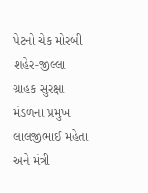પેટનો ચેક મોરબી શહેર-જીલ્લા ગ્રાહક સુરક્ષા મંડળના પ્રમુખ લાલજીભાઈ મહેતા અને મંત્રી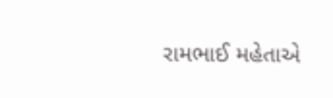રામભાઈ મહેતાએ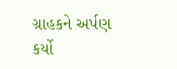ગ્રાહકને અર્પણ કર્યો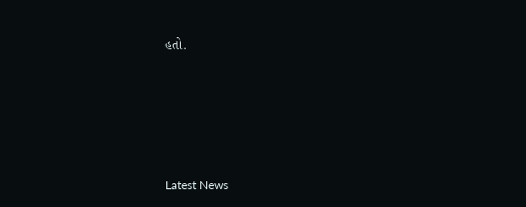હતો.






Latest News